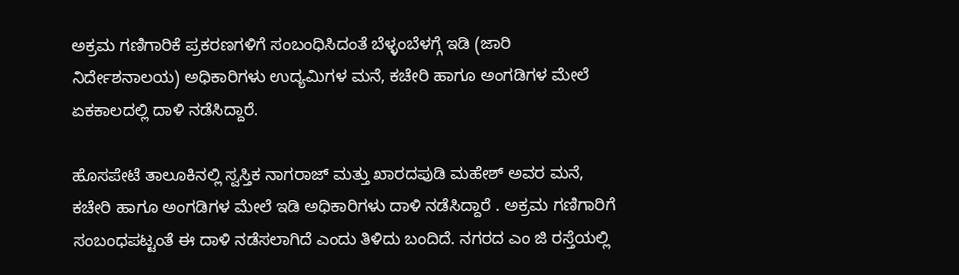ಅಕ್ರಮ ಗಣಿಗಾರಿಕೆ ಪ್ರಕರಣಗಳಿಗೆ ಸಂಬಂಧಿಸಿದಂತೆ ಬೆಳ್ಳಂಬೆಳಗ್ಗೆ ಇಡಿ (ಜಾರಿ ನಿರ್ದೇಶನಾಲಯ) ಅಧಿಕಾರಿಗಳು ಉದ್ಯಮಿಗಳ ಮನೆ, ಕಚೇರಿ ಹಾಗೂ ಅಂಗಡಿಗಳ ಮೇಲೆ ಏಕಕಾಲದಲ್ಲಿ ದಾಳಿ ನಡೆಸಿದ್ದಾರೆ.

ಹೊಸಪೇಟೆ ತಾಲೂಕಿನಲ್ಲಿ ಸ್ವಸ್ತಿಕ ನಾಗರಾಜ್ ಮತ್ತು ಖಾರದಪುಡಿ ಮಹೇಶ್ ಅವರ ಮನೆ, ಕಚೇರಿ ಹಾಗೂ ಅಂಗಡಿಗಳ ಮೇಲೆ ಇಡಿ ಅಧಿಕಾರಿಗಳು ದಾಳಿ ನಡೆಸಿದ್ದಾರೆ . ಅಕ್ರಮ ಗಣಿಗಾರಿಗೆ ಸಂಬಂಧಪಟ್ಟಂತೆ ಈ ದಾಳಿ ನಡೆಸಲಾಗಿದೆ ಎಂದು ತಿಳಿದು ಬಂದಿದೆ. ನಗರದ ಎಂ ಜಿ ರಸ್ತೆಯಲ್ಲಿ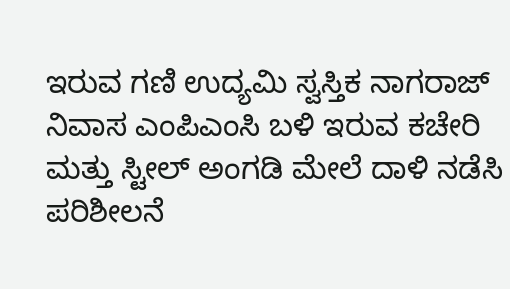ಇರುವ ಗಣಿ ಉದ್ಯಮಿ ಸ್ವಸ್ತಿಕ ನಾಗರಾಜ್ ನಿವಾಸ ಎಂಪಿಎಂಸಿ ಬಳಿ ಇರುವ ಕಚೇರಿ ಮತ್ತು ಸ್ಟೀಲ್ ಅಂಗಡಿ ಮೇಲೆ ದಾಳಿ ನಡೆಸಿ ಪರಿಶೀಲನೆ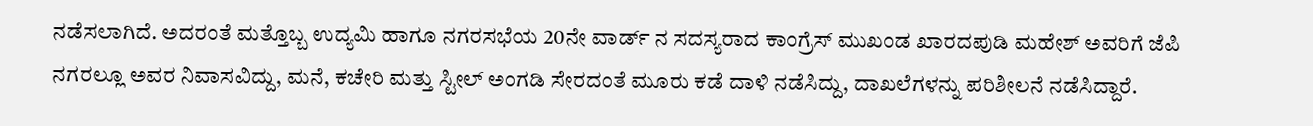ನಡೆಸಲಾಗಿದೆ. ಅದರಂತೆ ಮತ್ತೊಬ್ಬ ಉದ್ಯಮಿ ಹಾಗೂ ನಗರಸಭೆಯ 20ನೇ ವಾರ್ಡ್ ನ ಸದಸ್ಯರಾದ ಕಾಂಗ್ರೆಸ್ ಮುಖಂಡ ಖಾರದಪುಡಿ ಮಹೇಶ್ ಅವರಿಗೆ ಜೆಪಿ ನಗರಲ್ಲೂ ಅವರ ನಿವಾಸವಿದ್ದು, ಮನೆ, ಕಚೇರಿ ಮತ್ತು ಸ್ಟೀಲ್ ಅಂಗಡಿ ಸೇರದಂತೆ ಮೂರು ಕಡೆ ದಾಳಿ ನಡೆಸಿದ್ದು, ದಾಖಲೆಗಳನ್ನು ಪರಿಶೀಲನೆ ನಡೆಸಿದ್ದಾರೆ.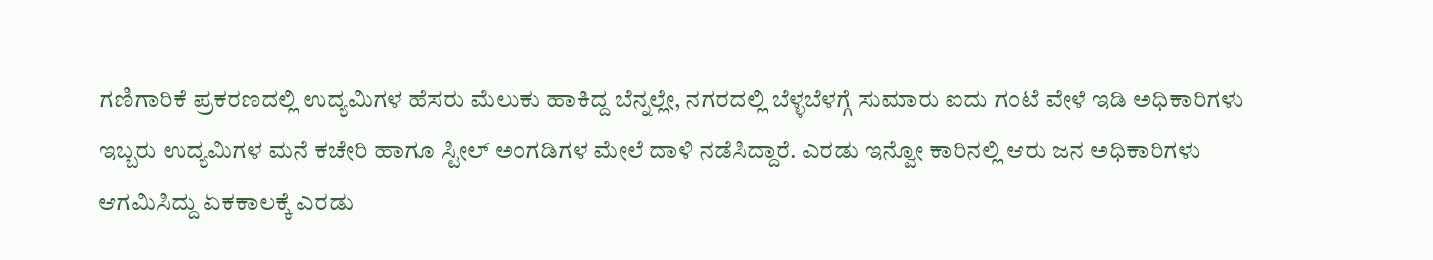ಗಣಿಗಾರಿಕೆ ಪ್ರಕರಣದಲ್ಲಿ ಉದ್ಯಮಿಗಳ ಹೆಸರು ಮೆಲುಕು ಹಾಕಿದ್ದ ಬೆನ್ನಲ್ಲೇ, ನಗರದಲ್ಲಿ ಬೆಳ್ಳಬೆಳಗ್ಗೆ ಸುಮಾರು ಐದು ಗಂಟೆ ವೇಳೆ ಇಡಿ ಅಧಿಕಾರಿಗಳು ಇಬ್ಬರು ಉದ್ಯಮಿಗಳ ಮನೆ ಕಚೇರಿ ಹಾಗೂ ಸ್ಟೀಲ್ ಅಂಗಡಿಗಳ ಮೇಲೆ ದಾಳಿ ನಡೆಸಿದ್ದಾರೆ. ಎರಡು ಇನ್ವೋ ಕಾರಿನಲ್ಲಿ ಆರು ಜನ ಅಧಿಕಾರಿಗಳು ಆಗಮಿಸಿದ್ದು ಏಕಕಾಲಕ್ಕೆ ಎರಡು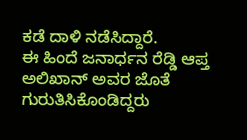ಕಡೆ ದಾಳಿ ನಡೆಸಿದ್ದಾರೆ.
ಈ ಹಿಂದೆ ಜನಾರ್ಧನ ರೆಡ್ಡಿ ಆಪ್ತ ಅಲಿಖಾನ್ ಅವರ ಜೊತೆ ಗುರುತಿಸಿಕೊಂಡಿದ್ದರು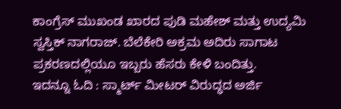ಕಾಂಗ್ರೆಸ್ ಮುಖಂಡ ಖಾರದ ಪುಡಿ ಮಹೇಶ್ ಮತ್ತು ಉದ್ಯಮಿ ಸ್ವಸ್ತಿಕ್ ನಾಗರಾಜ್. ಬೆಲೆಕೇರಿ ಅಕ್ರಮ ಅದಿರು ಸಾಗಾಟ ಪ್ರಕರಣದಲ್ಲಿಯೂ ಇಬ್ಬರು ಹೆಸರು ಕೇಳಿ ಬಂದಿತ್ತು.
ಇದನ್ನೂ ಓದಿ : ಸ್ಮಾರ್ಟ್ ಮೀಟರ್ ವಿರುದ್ಧದ ಅರ್ಜಿ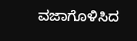ವಜಾಗೊಳಿಸಿದ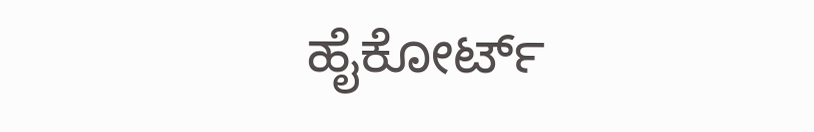ಹೈಕೋರ್ಟ್